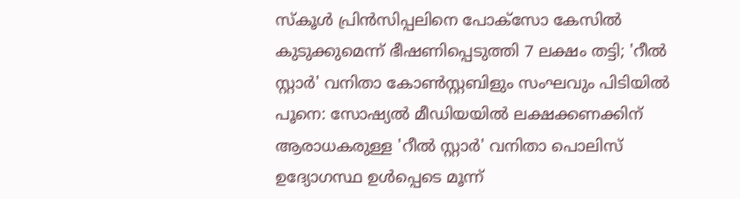സ്കൂൾ പ്രിൻസിപ്പലിനെ പോക്സോ കേസിൽ കുടുക്കുമെന്ന് ഭീഷണിപ്പെടുത്തി 7 ലക്ഷം തട്ടി; 'റീൽ സ്റ്റാർ' വനിതാ കോൺസ്റ്റബിളും സംഘവും പിടിയിൽ
പൂനെ: സോഷ്യൽ മീഡിയയിൽ ലക്ഷക്കണക്കിന് ആരാധകരുള്ള 'റീൽ സ്റ്റാർ' വനിതാ പൊലിസ് ഉദ്യോഗസ്ഥ ഉൾപ്പെടെ മൂന്ന്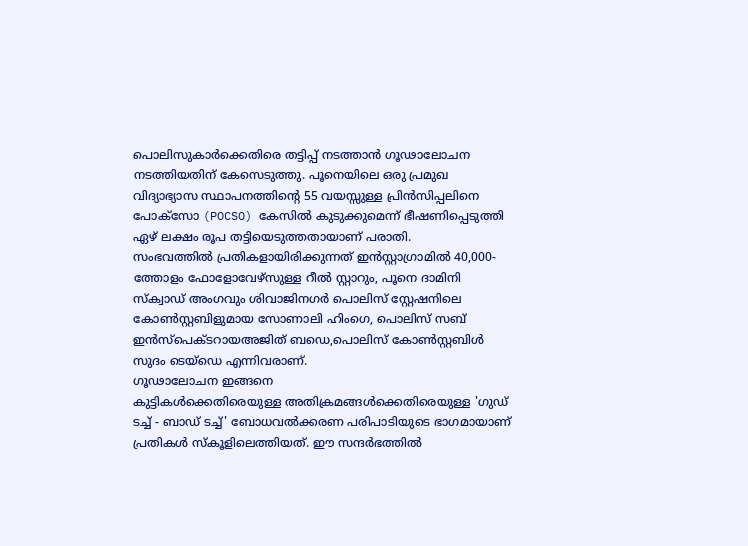പൊലിസുകാർക്കെതിരെ തട്ടിപ്പ് നടത്താൻ ഗൂഢാലോചന നടത്തിയതിന് കേസെടുത്തു. പൂനെയിലെ ഒരു പ്രമുഖ വിദ്യാഭ്യാസ സ്ഥാപനത്തിന്റെ 55 വയസ്സുള്ള പ്രിൻസിപ്പലിനെ പോക്സോ (POCSO) കേസിൽ കുടുക്കുമെന്ന് ഭീഷണിപ്പെടുത്തി ഏഴ് ലക്ഷം രൂപ തട്ടിയെടുത്തതായാണ് പരാതി.
സംഭവത്തിൽ പ്രതികളായിരിക്കുന്നത് ഇൻസ്റ്റാഗ്രാമിൽ 40,000-ത്തോളം ഫോളോവേഴ്സുള്ള റീൽ സ്റ്റാറും, പൂനെ ദാമിനി സ്ക്വാഡ് അംഗവും ശിവാജിനഗർ പൊലിസ് സ്റ്റേഷനിലെ കോൺസ്റ്റബിളുമായ സോണാലി ഹിംഗെ, പൊലിസ് സബ് ഇൻസ്പെക്ടറായഅജിത് ബഡെ,പൊലിസ് കോൺസ്റ്റബിൾ സുദം ടെയ്ഡെ എന്നിവരാണ്.
ഗൂഢാലോചന ഇങ്ങനെ
കുട്ടികൾക്കെതിരെയുള്ള അതിക്രമങ്ങൾക്കെതിരെയുള്ള 'ഗുഡ് ടച്ച് - ബാഡ് ടച്ച്' ബോധവൽക്കരണ പരിപാടിയുടെ ഭാഗമായാണ് പ്രതികൾ സ്കൂളിലെത്തിയത്. ഈ സന്ദർഭത്തിൽ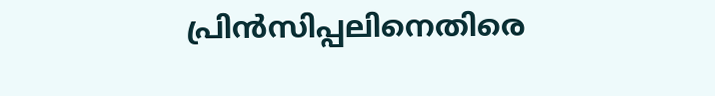പ്രിൻസിപ്പലിനെതിരെ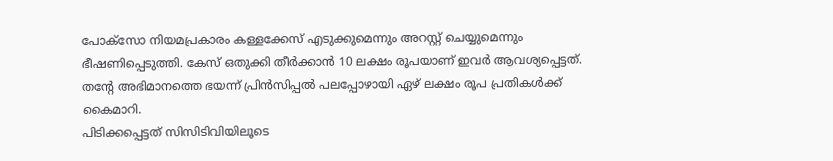പോക്സോ നിയമപ്രകാരം കള്ളക്കേസ് എടുക്കുമെന്നും അറസ്റ്റ് ചെയ്യുമെന്നും ഭീഷണിപ്പെടുത്തി. കേസ് ഒതുക്കി തീർക്കാൻ 10 ലക്ഷം രൂപയാണ് ഇവർ ആവശ്യപ്പെട്ടത്. തന്റേ അഭിമാനത്തെ ഭയന്ന് പ്രിൻസിപ്പൽ പലപ്പോഴായി ഏഴ് ലക്ഷം രൂപ പ്രതികൾക്ക് കൈമാറി.
പിടിക്കപ്പെട്ടത് സിസിടിവിയിലൂടെ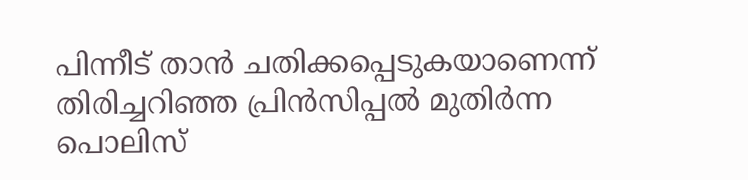പിന്നീട് താൻ ചതിക്കപ്പെടുകയാണെന്ന് തിരിച്ചറിഞ്ഞ പ്രിൻസിപ്പൽ മുതിർന്ന പൊലിസ്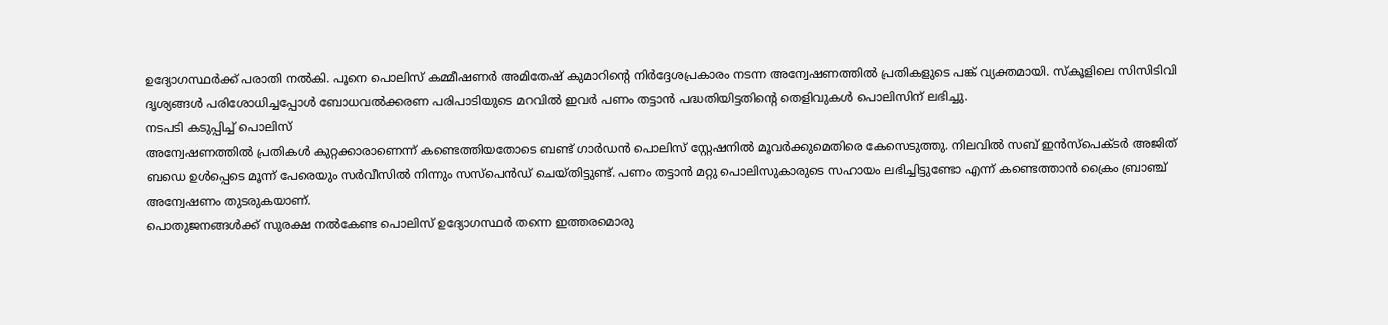ഉദ്യോഗസ്ഥർക്ക് പരാതി നൽകി. പൂനെ പൊലിസ് കമ്മീഷണർ അമിതേഷ് കുമാറിന്റെ നിർദ്ദേശപ്രകാരം നടന്ന അന്വേഷണത്തിൽ പ്രതികളുടെ പങ്ക് വ്യക്തമായി. സ്കൂളിലെ സിസിടിവി ദൃശ്യങ്ങൾ പരിശോധിച്ചപ്പോൾ ബോധവൽക്കരണ പരിപാടിയുടെ മറവിൽ ഇവർ പണം തട്ടാൻ പദ്ധതിയിട്ടതിന്റെ തെളിവുകൾ പൊലിസിന് ലഭിച്ചു.
നടപടി കടുപ്പിച്ച് പൊലിസ്
അന്വേഷണത്തിൽ പ്രതികൾ കുറ്റക്കാരാണെന്ന് കണ്ടെത്തിയതോടെ ബണ്ട് ഗാർഡൻ പൊലിസ് സ്റ്റേഷനിൽ മൂവർക്കുമെതിരെ കേസെടുത്തു. നിലവിൽ സബ് ഇൻസ്പെക്ടർ അജിത് ബഡെ ഉൾപ്പെടെ മൂന്ന് പേരെയും സർവീസിൽ നിന്നും സസ്പെൻഡ് ചെയ്തിട്ടുണ്ട്. പണം തട്ടാൻ മറ്റു പൊലിസുകാരുടെ സഹായം ലഭിച്ചിട്ടുണ്ടോ എന്ന് കണ്ടെത്താൻ ക്രൈം ബ്രാഞ്ച് അന്വേഷണം തുടരുകയാണ്.
പൊതുജനങ്ങൾക്ക് സുരക്ഷ നൽകേണ്ട പൊലിസ് ഉദ്യോഗസ്ഥർ തന്നെ ഇത്തരമൊരു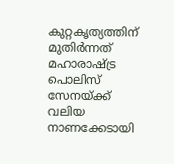കുറ്റകൃത്യത്തിന് മുതിർന്നത് മഹാരാഷ്ട്ര പൊലിസ് സേനയ്ക്ക് വലിയ നാണക്കേടായി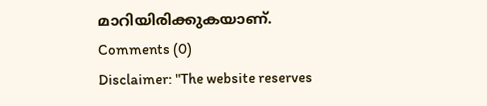മാറിയിരിക്കുകയാണ്.
Comments (0)
Disclaimer: "The website reserves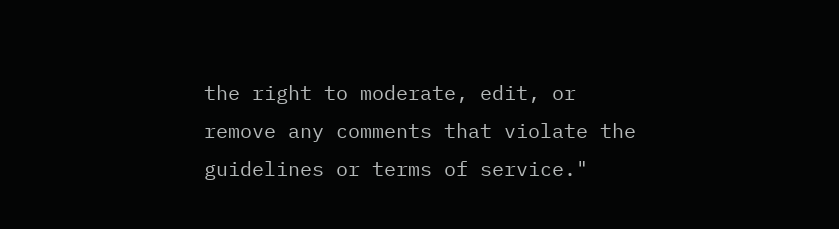the right to moderate, edit, or remove any comments that violate the guidelines or terms of service."